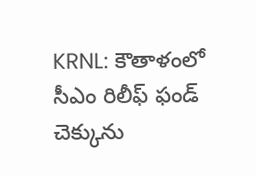KRNL: కౌతాళంలో సీఎం రిలీఫ్ ఫండ్ చెక్కును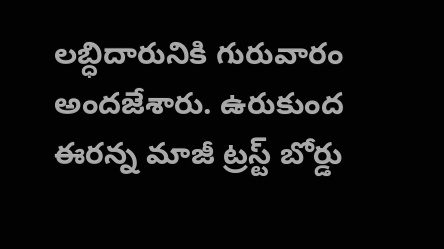లబ్ధిదారునికి గురువారం అందజేశారు. ఉరుకుంద ఈరన్న మాజీ ట్రస్ట్ బోర్డు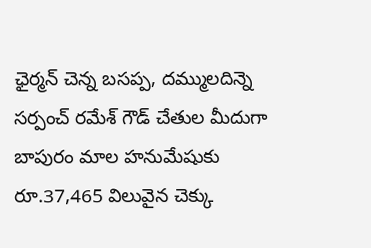ఛైర్మన్ చెన్న బసప్ప, దమ్ములదిన్నె సర్పంచ్ రమేశ్ గౌడ్ చేతుల మీదుగా బాపురం మాల హనుమేషుకు రూ.37,465 విలువైన చెక్కు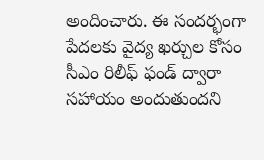అందించారు. ఈ సందర్భంగా పేదలకు వైద్య ఖర్చుల కోసం సీఎం రిలీఫ్ ఫండ్ ద్వారా సహాయం అందుతుందని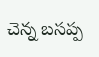చెన్న బసప్ప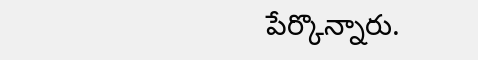పేర్కొన్నారు.